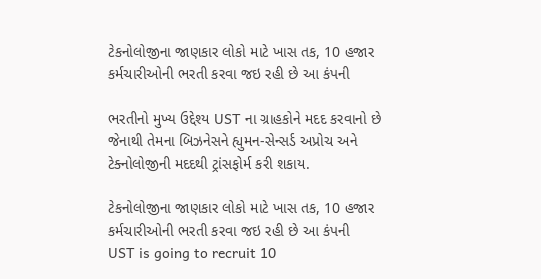ટેકનોલોજીના જાણકાર લોકો માટે ખાસ તક, 10 હજાર કર્મચારીઓની ભરતી કરવા જઇ રહી છે આ કંપની

ભરતીનો મુખ્ય ઉદ્દેશ્ય UST ના ગ્રાહકોને મદદ કરવાનો છે જેનાથી તેમના બિઝનેસને હ્યુમન-સેન્સર્ડ અપ્રોચ અને ટેક્નોલોજીની મદદથી ટ્રાંસફોર્મ કરી શકાય.

ટેકનોલોજીના જાણકાર લોકો માટે ખાસ તક, 10 હજાર કર્મચારીઓની ભરતી કરવા જઇ રહી છે આ કંપની
UST is going to recruit 10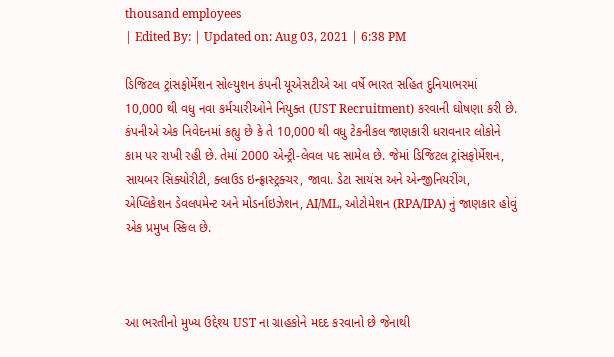thousand employees
| Edited By: | Updated on: Aug 03, 2021 | 6:38 PM

ડિજિટલ ટ્રાંસફોર્મેશન સોલ્યુશન કંપની યૂએસટીએ આ વર્ષે ભારત સહિત દુનિયાભરમાં 10,000 થી વધુ નવા કર્મચારીઓને નિયુક્ત (UST Recruitment) કરવાની ઘોષણા કરી છે. કંપનીએ એક નિવેદનમાં કહ્યુ છે કે તે 10,000 થી વધુ ટેકનીકલ જાણકારી ધરાવનાર લોકોને કામ પર રાખી રહી છે. તેમાં 2000 એન્ટ્રી-લેવલ પદ સામેલ છે. જેમાં ડિજિટલ ટ્રાંસફોર્મેશન, સાયબર સિક્યોરીટી, ક્લાઉડ ઇન્ફ્રાસ્ટ્રક્ચર, જાવા. ડેટા સાયંસ અને એન્જીનિયરીંગ, એપ્લિકેશન ડેવલપમેન્ટ અને મોડર્નાઇઝેશન, AI/ML, ઓટોમેશન (RPA/IPA) નું જાણકાર હોવું એક પ્રમુખ સ્કિલ છે.



આ ભરતીનો મુખ્ય ઉદ્દેશ્ય UST ના ગ્રાહકોને મદદ કરવાનો છે જેનાથી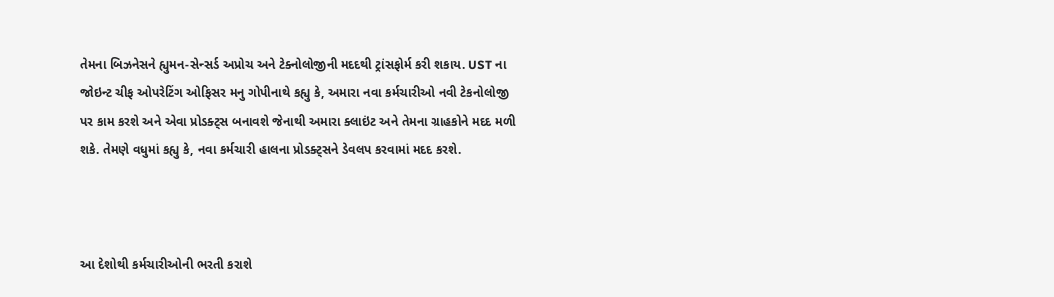તેમના બિઝનેસને હ્યુમન-સેન્સર્ડ અપ્રોચ અને ટેક્નોલોજીની મદદથી ટ્રાંસફોર્મ કરી શકાય. UST ના જોઇન્ટ ચીફ ઓપરેટિંગ ઓફિસર મનુ ગોપીનાથે કહ્યુ કે, અમારા નવા કર્મચારીઓ નવી ટેકનોલોજી પર કામ કરશે અને એવા પ્રોડક્ટ્સ બનાવશે જેનાથી અમારા ક્લાઇંટ અને તેમના ગ્રાહકોને મદદ મળી શકે. તેમણે વધુમાં કહ્યુ કે, નવા કર્મચારી હાલના પ્રોડક્ટ્સને ડેવલપ કરવામાં મદદ કરશે.



આ દેશોથી કર્મચારીઓની ભરતી કરાશે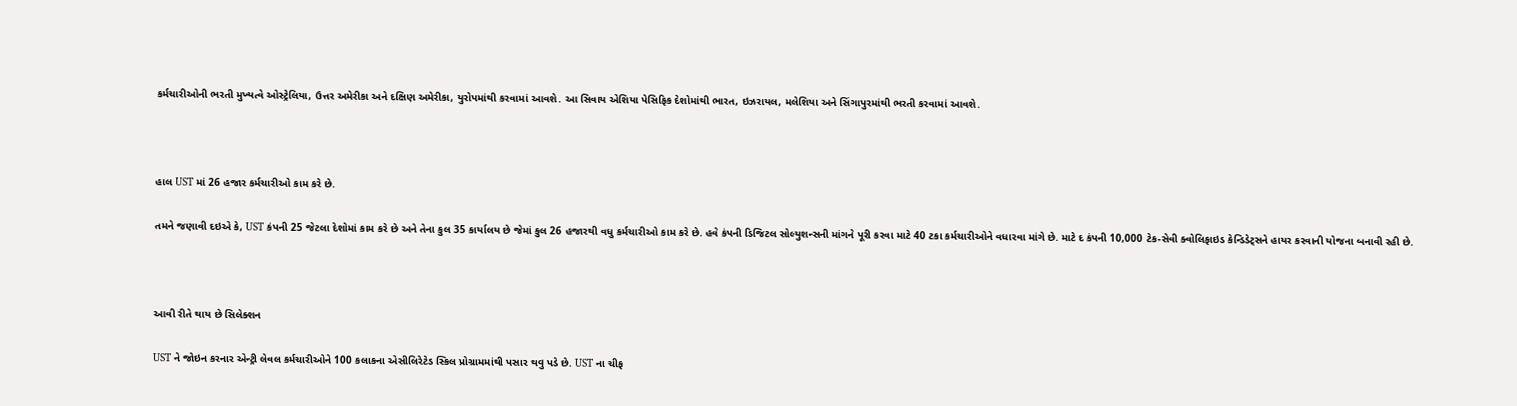કર્મચારીઓની ભરતી મુખ્યત્વે ઓસ્ટ્રેલિયા, ઉત્તર અમેરીકા અને દક્ષિણ અમેરીકા, યુરોપમાંથી કરવામાં આવશે. આ સિવાય એશિયા પેસિફિક દેશોમાંથી ભારત, ઇઝરાયલ, મલેશિયા અને સિંગાપુરમાંથી ભરતી કરવામાં આવશે.



હાલ UST માં 26 હજાર કર્મચારીઓ કામ કરે છે.

તમને જણાવી દઇએ કે, UST કંપની 25 જેટલા દેશોમાં કામ કરે છે અને તેના કુલ 35 કાર્યાલય છે જેમાં કુલ 26 હજારથી વધુ કર્મચારીઓ કામ કરે છે. હવે કંપની ડિજિટલ સોલ્યુશન્સની માંગને પૂરી કરવા માટે 40 ટકા કર્મચારીઓને વધારવા માંગે છે. માટે દ કંપની 10,000 ટેક-સેવી ક્વોલિફાઇડ કેન્ડિડેટ્સને હાયર કરવાની યોજના બનાવી રહી છે.



આવી રીતે થાય છે સિલેક્શન

UST ને જોઇન કરનાર એન્ટ્રી લેવલ કર્મચારીઓને 100 કલાકના એસીલિરેટેડ સ્કિલ પ્રોગ્રામમાંથી પસાર થવુ પડે છે. UST ના ચીફ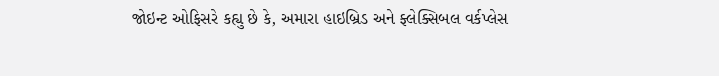જોઇન્ટ ઓફિસરે કહ્યુ છે કે, અમારા હાઇબ્રિડ અને ફ્લેક્સિબલ વર્કપ્લેસ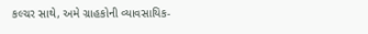કલ્ચર સાથે, અમે ગ્રાહકોની વ્યાવસાયિક-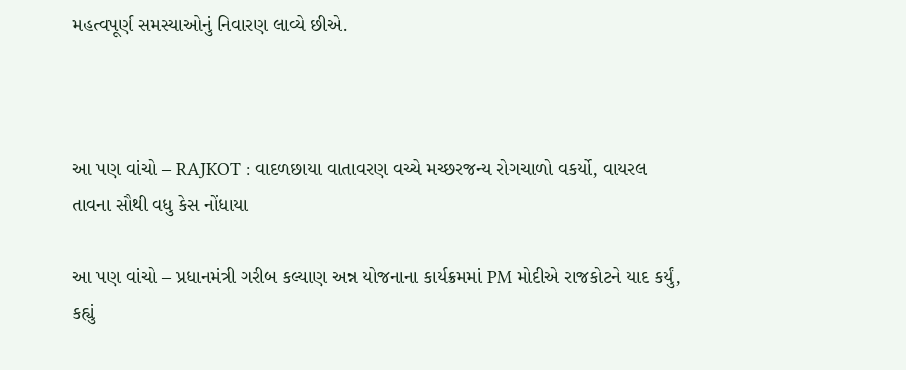મહત્વપૂર્ણ સમસ્યાઓનું નિવારણ લાવ્યે છીએ.



આ પણ વાંચો – RAJKOT : વાદળછાયા વાતાવરણ વચ્ચે મચ્છરજન્ય રોગચાળો વકર્યો, વાયરલ તાવના સૌથી વધુ કેસ નોંધાયા

આ પણ વાંચો – પ્રધાનમંત્રી ગરીબ કલ્યાણ અન્ન યોજનાના કાર્યક્રમમાં PM મોદીએ રાજકોટને યાદ કર્યું, કહ્યું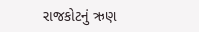રાજકોટનું ઋણ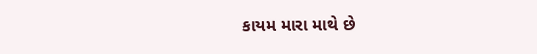કાયમ મારા માથે છે